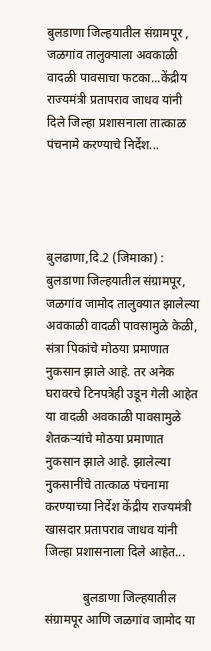बुलडाणा जिल्हयातील संग्रामपूर , जळगांव तालुक्याला अवकाळी वादळी पावसाचा फटका...केंद्रीय राज्यमंत्री प्रतापराव जाधव यांनी दिले जिल्हा प्रशासनाला तात्काळ पंचनामे करण्याचे निर्देश...




बुलढाणा,दि.2 (जिमाका) : बुलडाणा जिल्हयातील संग्रामपूर, जळगांव जामोद तालुक्यात झालेल्या अवकाळी वादळी पावसामुळे केळी, संत्रा पिकांचे मोठया प्रमाणात नुकसान झाले आहे. तर अनेक घरावरचे टिनपत्रेही उडून गेली आहेत या वादळी अवकाळी पावसामुळे शेतकऱ्यांचे मोठया प्रमाणात नुकसान झाले आहे. झालेल्या नुकसानींचे तात्काळ पंचनामा करण्याच्या निर्देश केंद्रीय राज्यमंत्री खासदार प्रतापराव जाधव यांनी जिल्हा प्रशासनाला दिले आहेत...

            बुलडाणा जिल्हयातील संग्रामपूर आणि जळगांव जामोद या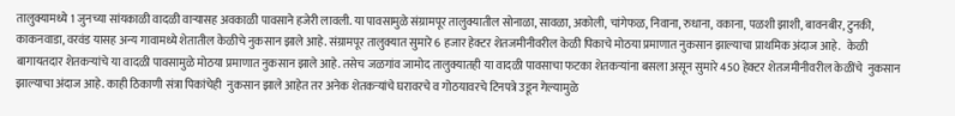तालुक्यामध्ये 1 जुनच्या सांयकाळी वादळी वाऱ्यासह अवकाळी पावसाने हजेरी लावली. या पावसामुळे संग्रामपूर तालुक्यातील सोनाळा, सावळा, अकोली, चांगेफळ, निवाना, रुधाना, वकाना, पळशी झाशी, बावनबीर, टुनकी, काकनवाडा, वरवंड यासह अन्य गावामध्ये शेतातील केळीचे नुकसान झाले आहे. संग्रामपूर तालुक्यात सुमारे 6 हजार हेक्टर शेतजमीनीवरील केळी पिकाचे मोठया प्रमाणात नुकसान झाल्याचा प्राथमिक अंदाज आहे.   केळी बागायतदार शेतकऱ्यांचे या वादळी पावसामुळे मोठया प्रमाणात नुकसान झाले आहे. तसेच जळगांव जामोद तालुक्यातही या वादळी पावसाचा फटका शेतकऱ्यांना बसला असून सुमारे 450 हेक्टर शेतजमीनीवरील केळींचे  नुकसान झाल्याचा अंदाज आहे. काही ठिकाणी संत्रा पिकांचेही  नुकसान झाले आहेत तर अनेक शेतकऱ्यांचे घरावरचे व गोठयावरचे टिनपत्रे उडून गेल्यामुळे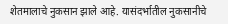शेतमालाचे नुकसान झाले आहे. यासंदर्भातील नुकसानीचे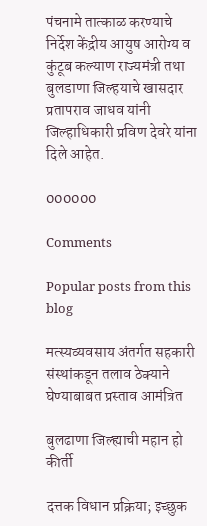पंचनामे तात्काळ करण्याचे निर्देश केंद्रीय आयुष आरोग्य व कुंटूब कल्याण राज्यमंत्री तथा बुलडाणा जिल्हयाचे खासदार प्रतापराव जाधव यांनी जिल्हाधिकारी प्रविण देवरे यांना दिले आहेत.

000000

Comments

Popular posts from this blog

मत्स्यव्यवसाय अंतर्गत सहकारी संस्थांकडून तलाव ठेक्याने घेण्याबाबत प्रस्ताव आमंत्रित

बुलढाणा जिल्ह्याची महान हो कीर्ती

दत्तक विधान प्रक्रिया; इच्छुक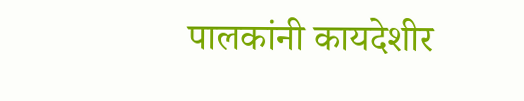पालकांनी कायदेशीर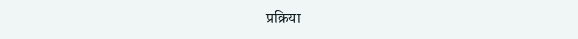प्रक्रिया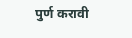पुर्ण करावी